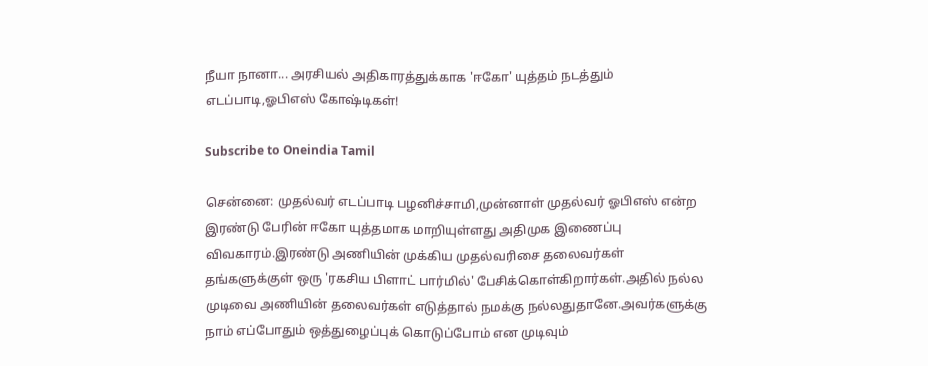நீயா நானா... அரசியல் அதிகாரத்துக்காக 'ஈகோ' யுத்தம் நடத்தும் எடப்பாடி,ஓபிஎஸ் கோஷ்டிகள்!

Subscribe to Oneindia Tamil

சென்னை: முதல்வர் எடப்பாடி பழனிச்சாமி,முன்னாள் முதல்வர் ஓபிஎஸ் என்ற இரண்டு பேரின் ஈகோ யுத்தமாக மாறியுள்ளது அதிமுக இணைப்பு விவகாரம்.இரண்டு அணியின் முக்கிய முதல்வரிசை தலைவர்கள் தங்களுக்குள் ஒரு 'ரகசிய பிளாட் பார்மில்' பேசிக்கொள்கிறார்கள்.அதில் நல்ல முடிவை அணியின் தலைவர்கள் எடுத்தால் நமக்கு நல்லதுதானே.அவர்களுக்கு நாம் எப்போதும் ஒத்துழைப்புக் கொடுப்போம் என முடிவும்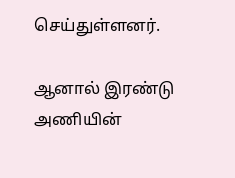செய்துள்ளனர்.

ஆனால் இரண்டு அணியின்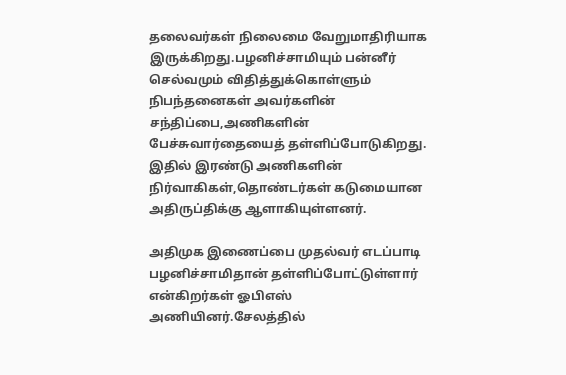தலைவர்கள் நிலைமை வேறுமாதிரியாக இருக்கிறது.பழனிச்சாமியும் பன்னீர் செல்வமும் விதித்துக்கொள்ளும் நிபந்தனைகள் அவர்களின் சந்திப்பை,அணிகளின் பேச்சுவார்தையைத் தள்ளிப்போடுகிறது. இதில் இரண்டு அணிகளின் நிர்வாகிகள்,தொண்டர்கள் கடுமையான அதிருப்திக்கு ஆளாகியுள்ளனர்.

அதிமுக இணைப்பை முதல்வர் எடப்பாடி பழனிச்சாமிதான் தள்ளிப்போட்டுள்ளார் என்கிறர்கள் ஓபிஎஸ் அணியினர்.சேலத்தில்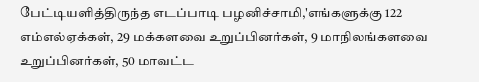பேட்டியளித்திருந்த எடப்பாடி பழனிச்சாமி,'எங்களுக்கு 122 எம்எல்ஏக்கள், 29 மக்களவை உறுப்பினர்கள், 9 மாநிலங்களவை உறுப்பினர்கள், 50 மாவட்ட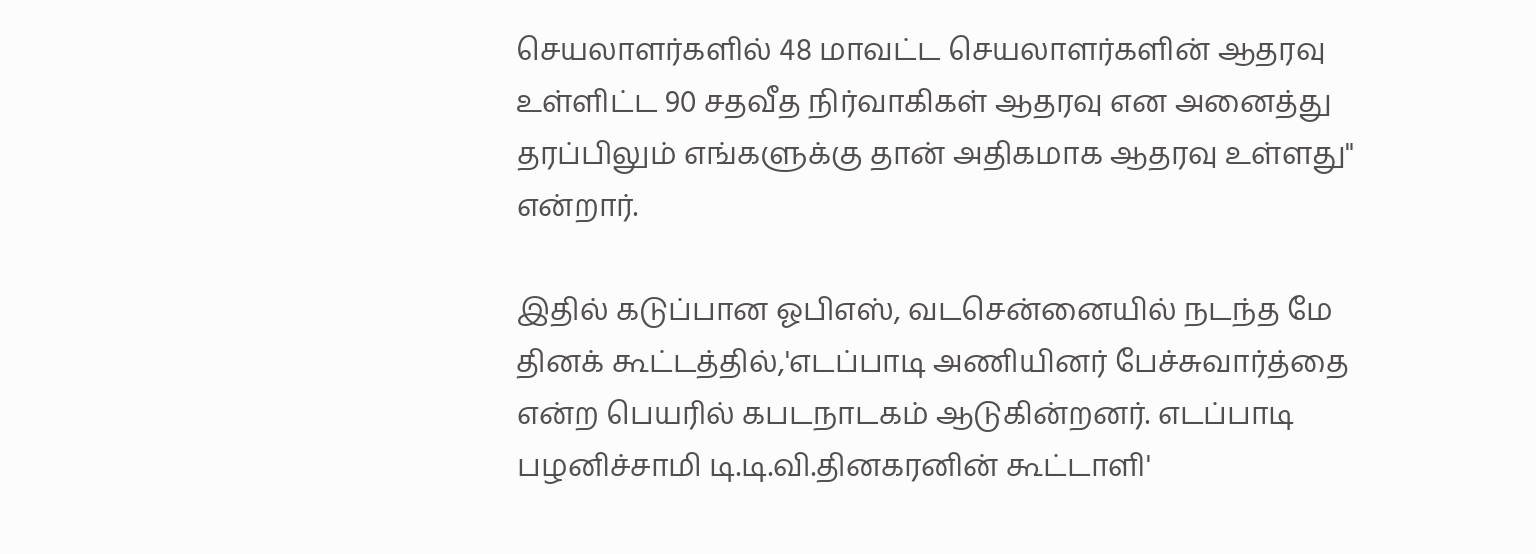செயலாளர்களில் 48 மாவட்ட செயலாளர்களின் ஆதரவு உள்ளிட்ட 90 சதவீத நிர்வாகிகள் ஆதரவு என அனைத்து தரப்பிலும் எங்களுக்கு தான் அதிகமாக ஆதரவு உள்ளது" என்றார்.

இதில் கடுப்பான ஓபிஎஸ், வடசென்னையில் நடந்த மே தினக் கூட்டத்தில்,'எடப்பாடி அணியினர் பேச்சுவார்த்தை என்ற பெயரில் கபடநாடகம் ஆடுகின்றனர். எடப்பாடி பழனிச்சாமி டி.டி.வி.தினகரனின் கூட்டாளி'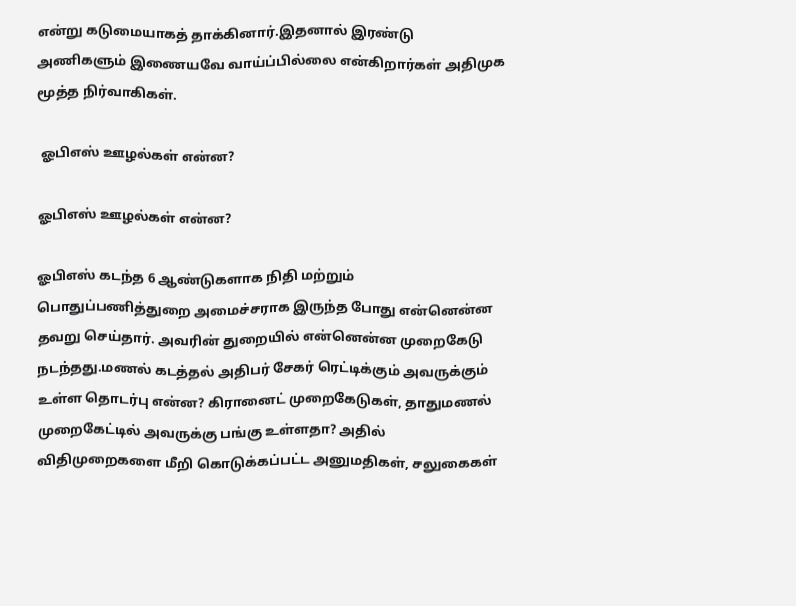என்று கடுமையாகத் தாக்கினார்.இதனால் இரண்டு அணிகளும் இணையவே வாய்ப்பில்லை என்கிறார்கள் அதிமுக மூத்த நிர்வாகிகள்.

 ஓபிஎஸ் ஊழல்கள் என்ன?

ஓபிஎஸ் ஊழல்கள் என்ன?

ஓபிஎஸ் கடந்த 6 ஆண்டுகளாக நிதி மற்றும் பொதுப்பணித்துறை அமைச்சராக இருந்த போது என்னென்ன தவறு செய்தார். அவரின் துறையில் என்னென்ன முறைகேடு நடந்தது.மணல் கடத்தல் அதிபர் சேகர் ரெட்டிக்கும் அவருக்கும் உள்ள தொடர்பு என்ன? கிரானைட் முறைகேடுகள், தாதுமணல் முறைகேட்டில் அவருக்கு பங்கு உள்ளதா? அதில் விதிமுறைகளை மீறி கொடுக்கப்பட்ட அனுமதிகள், சலுகைகள்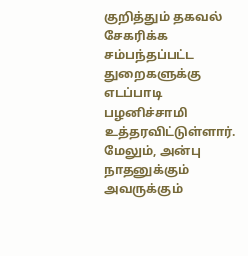குறித்தும் தகவல் சேகரிக்க சம்பந்தப்பட்ட துறைகளுக்கு எடப்பாடி பழனிச்சாமி உத்தரவிட்டுள்ளார். மேலும், அன்பு நாதனுக்கும் அவருக்கும்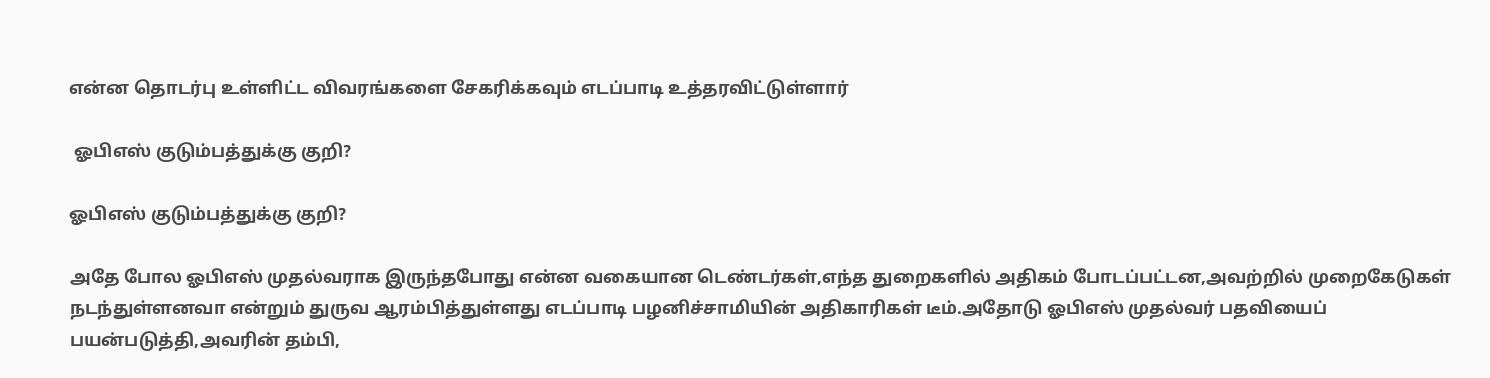என்ன தொடர்பு உள்ளிட்ட விவரங்களை சேகரிக்கவும் எடப்பாடி உத்தரவிட்டுள்ளார்

 ஓபிஎஸ் குடும்பத்துக்கு குறி?

ஓபிஎஸ் குடும்பத்துக்கு குறி?

அதே போல ஓபிஎஸ் முதல்வராக இருந்தபோது என்ன வகையான டெண்டர்கள்,எந்த துறைகளில் அதிகம் போடப்பட்டன,அவற்றில் முறைகேடுகள் நடந்துள்ளனவா என்றும் துருவ ஆரம்பித்துள்ளது எடப்பாடி பழனிச்சாமியின் அதிகாரிகள் டீம்.அதோடு ஓபிஎஸ் முதல்வர் பதவியைப் பயன்படுத்தி,அவரின் தம்பி,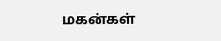மகன்கள்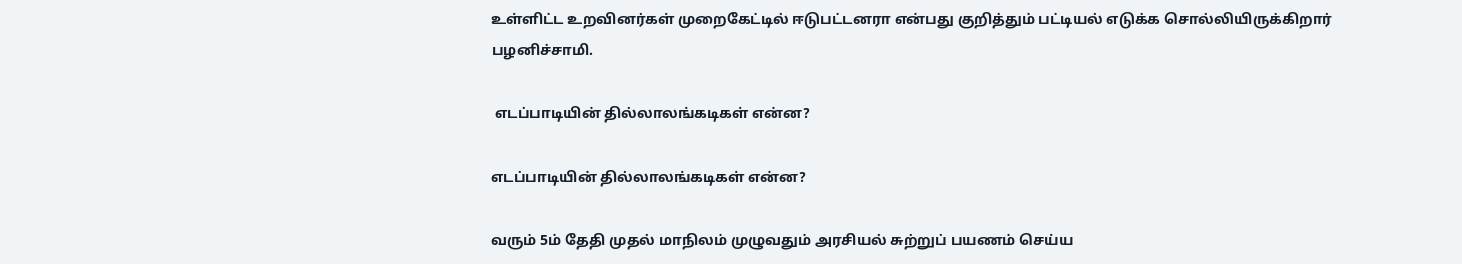உள்ளிட்ட உறவினர்கள் முறைகேட்டில் ஈடுபட்டனரா என்பது குறித்தும் பட்டியல் எடுக்க சொல்லியிருக்கிறார் பழனிச்சாமி.

 எடப்பாடியின் தில்லாலங்கடிகள் என்ன?

எடப்பாடியின் தில்லாலங்கடிகள் என்ன?

வரும் 5ம் தேதி முதல் மாநிலம் முழுவதும் அரசியல் சுற்றுப் பயணம் செய்ய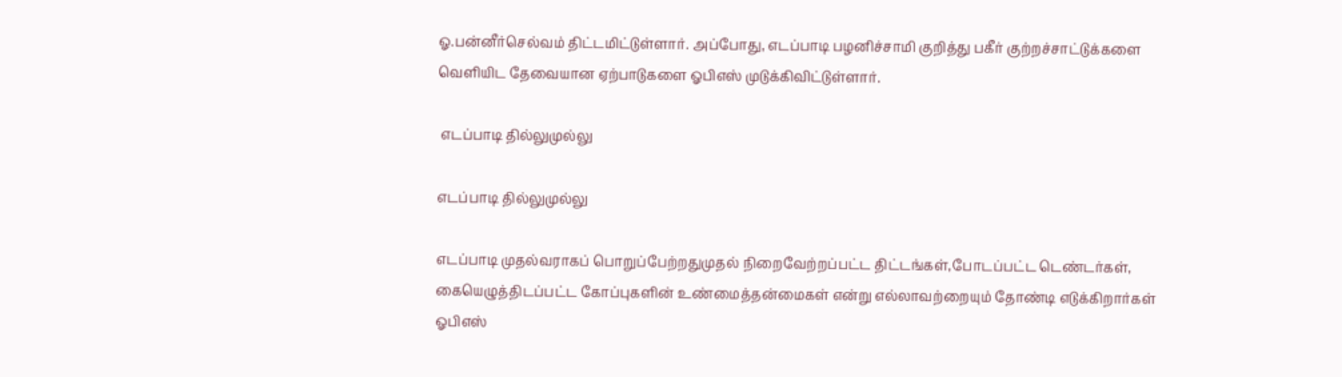ஓ.பன்னீர்செல்வம் திட்டமிட்டுள்ளார். அப்போது, எடப்பாடி பழனிச்சாமி குறித்து பகீர் குற்றச்சாட்டுக்களை வெளியிட தேவையான ஏற்பாடுகளை ஓபிஎஸ் முடுக்கிவிட்டுள்ளார்.

 எடப்பாடி தில்லுமுல்லு

எடப்பாடி தில்லுமுல்லு

எடப்பாடி முதல்வராகப் பொறுப்பேற்றதுமுதல் நிறைவேற்றப்பட்ட திட்டங்கள்,போடப்பட்ட டெண்டர்கள், கையெழுத்திடப்பட்ட கோப்புகளின் உண்மைத்தன்மைகள் என்று எல்லாவற்றையும் தோண்டி எடுக்கிறார்கள் ஓபிஎஸ்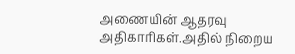அணையின் ஆதரவு அதிகாரிகள்.அதில் நிறைய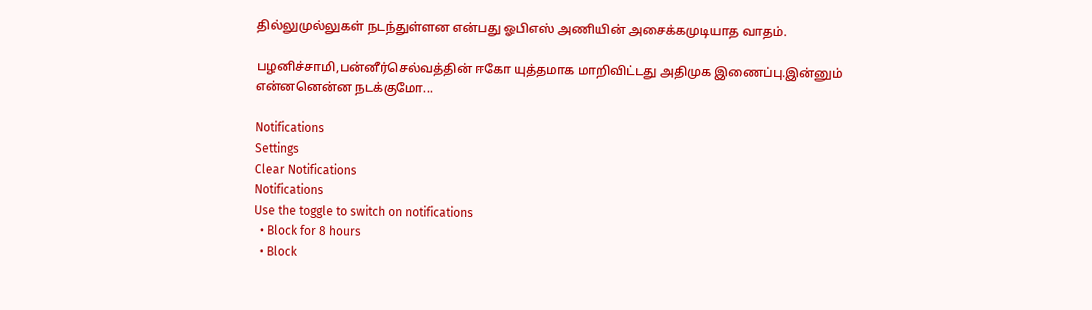தில்லுமுல்லுகள் நடந்துள்ளன என்பது ஓபிஎஸ் அணியின் அசைக்கமுடியாத வாதம்.

பழனிச்சாமி,பன்னீர்செல்வத்தின் ஈகோ யுத்தமாக மாறிவிட்டது அதிமுக இணைப்பு.இன்னும் என்னனென்ன நடக்குமோ...

Notifications
Settings
Clear Notifications
Notifications
Use the toggle to switch on notifications
  • Block for 8 hours
  • Block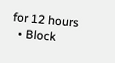for 12 hours
  • Block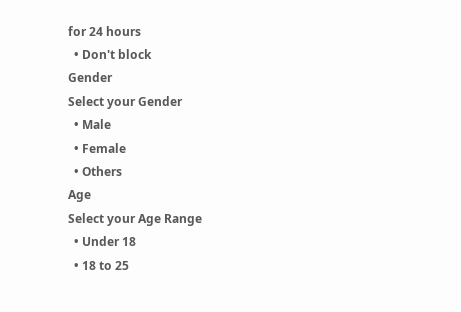for 24 hours
  • Don't block
Gender
Select your Gender
  • Male
  • Female
  • Others
Age
Select your Age Range
  • Under 18
  • 18 to 25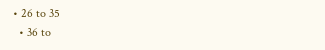• 26 to 35
  • 36 to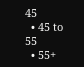45
  • 45 to 55
  • 55+